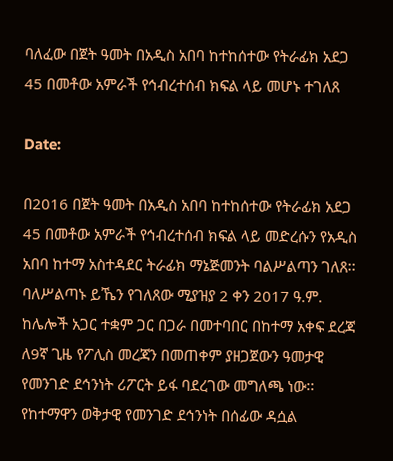ባለፈው በጀት ዓመት በአዲስ አበባ ከተከሰተው የትራፊክ አደጋ 45 በመቶው አምራች የኅብረተሰብ ክፍል ላይ መሆኑ ተገለጸ

Date:

በ2016 በጀት ዓመት በአዲስ አበባ ከተከሰተው የትራፊክ አደጋ 45 በመቶው አምራች የኅብረተሰብ ክፍል ላይ መድረሱን የአዲስ አበባ ከተማ አስተዳደር ትራፊክ ማኔጅመንት ባልሥልጣን ገለጸ፡፡
ባለሥልጣኑ ይኼን የገለጸው ሚያዝያ 2 ቀን 2017 ዓ.ም. ከሌሎች አጋር ተቋም ጋር በጋራ በመተባበር በከተማ አቀፍ ደረጃ ለ9ኛ ጊዜ የፖሊስ መረጃን በመጠቀም ያዘጋጀውን ዓመታዊ የመንገድ ደኅንነት ሪፖርት ይፋ ባደረገው መግለጫ ነው፡፡
የከተማዋን ወቅታዊ የመንገድ ደኅንነት በሰፊው ዳሷል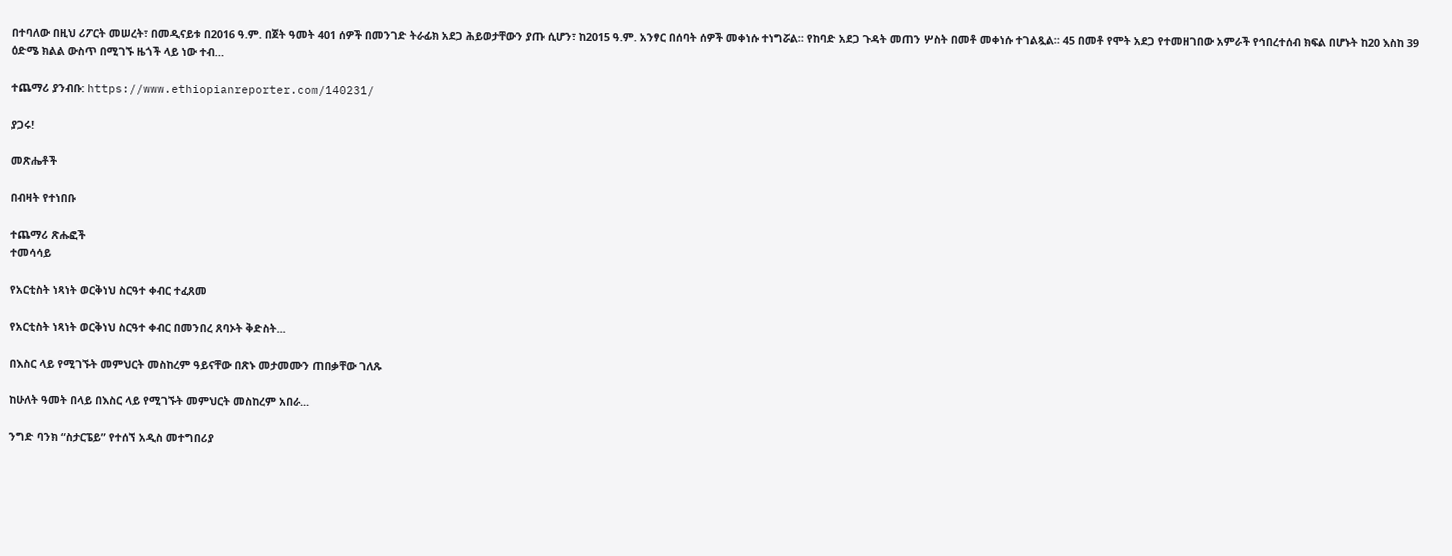በተባለው በዚህ ሪፖርት መሠረት፣ በመዲናይቱ በ2016 ዓ.ም. በጀት ዓመት 401 ሰዎች በመንገድ ትራፊክ አደጋ ሕይወታቸውን ያጡ ሲሆን፣ ከ2015 ዓ.ም. አንፃር በሰባት ሰዎች መቀነሱ ተነግሯል። የከባድ አደጋ ጉዳት መጠን ሦስት በመቶ መቀነሱ ተገልጿል። 45 በመቶ የሞት አደጋ የተመዘገበው አምራች የኅበረተሰብ ክፍል በሆኑት ከ20 እስከ 39 ዕድሜ ክልል ውስጥ በሚገኙ ዜጎች ላይ ነው ተብ…

ተጨማሪ ያንብቡ: https://www.ethiopianreporter.com/140231/

ያጋሩ!

መጽሔቶች

በብዛት የተነበቡ

ተጨማሪ ጽሑፎች
ተመሳሳይ

የአርቲስት ነጻነት ወርቅነህ ስርዓተ ቀብር ተፈጸመ

የአርቲስት ነጻነት ወርቅነህ ስርዓተ ቀብር በመንበረ ጸባኦት ቅድስት...

በእስር ላይ የሚገኙት መምህርት መስከረም ዓይናቸው በጽኑ መታመሙን ጠበቃቸው ገለጹ

ከሁለት ዓመት በላይ በእስር ላይ የሚገኙት መምህርት መስከረም አበራ...

ንግድ ባንክ “ስታርፔይ” የተሰኘ አዲስ መተግበሪያ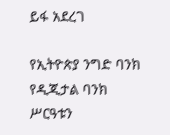ይፋ አደረገ

የኢትዮጵያ ንግድ ባንክ የዲጂታል ባንክ ሥርዓቱን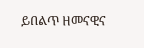ይበልጥ ዘመናዊና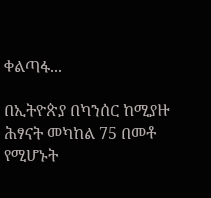ቀልጣፋ...

በኢትዮጵያ በካንሰር ከሚያዙ ሕፃናት መካከል 75 በመቶ የሚሆኑት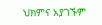ህክምና አያገኙም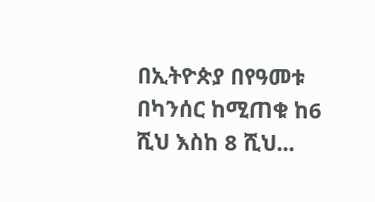በኢትዮጵያ በየዓመቱ በካንሰር ከሚጠቁ ከ6 ሺህ እስከ 8 ሺህ...